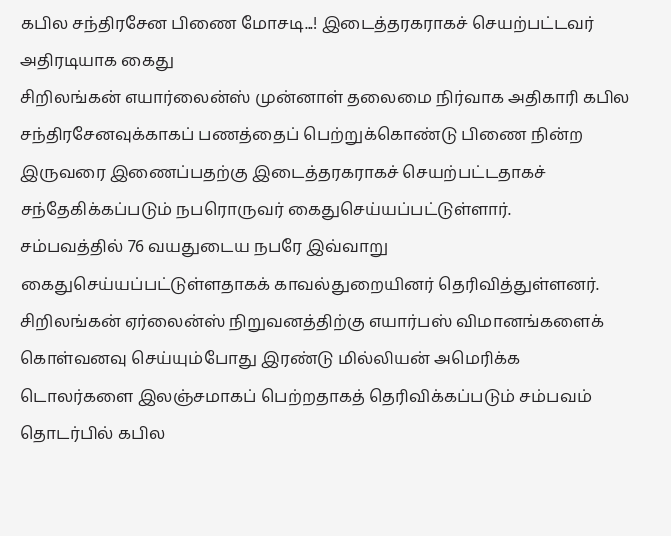கபில சந்திரசேன பிணை மோசடி...! இடைத்தரகராகச் செயற்பட்டவர் அதிரடியாக கைது
சிறிலங்கன் எயார்லைன்ஸ் முன்னாள் தலைமை நிர்வாக அதிகாரி கபில சந்திரசேனவுக்காகப் பணத்தைப் பெற்றுக்கொண்டு பிணை நின்ற இருவரை இணைப்பதற்கு இடைத்தரகராகச் செயற்பட்டதாகச் சந்தேகிக்கப்படும் நபரொருவர் கைதுசெய்யப்பட்டுள்ளார்.
சம்பவத்தில் 76 வயதுடைய நபரே இவ்வாறு கைதுசெய்யப்பட்டுள்ளதாகக் காவல்துறையினர் தெரிவித்துள்ளனர்.
சிறிலங்கன் ஏர்லைன்ஸ் நிறுவனத்திற்கு எயார்பஸ் விமானங்களைக் கொள்வனவு செய்யும்போது இரண்டு மில்லியன் அமெரிக்க டொலர்களை இலஞ்சமாகப் பெற்றதாகத் தெரிவிக்கப்படும் சம்பவம் தொடர்பில் கபில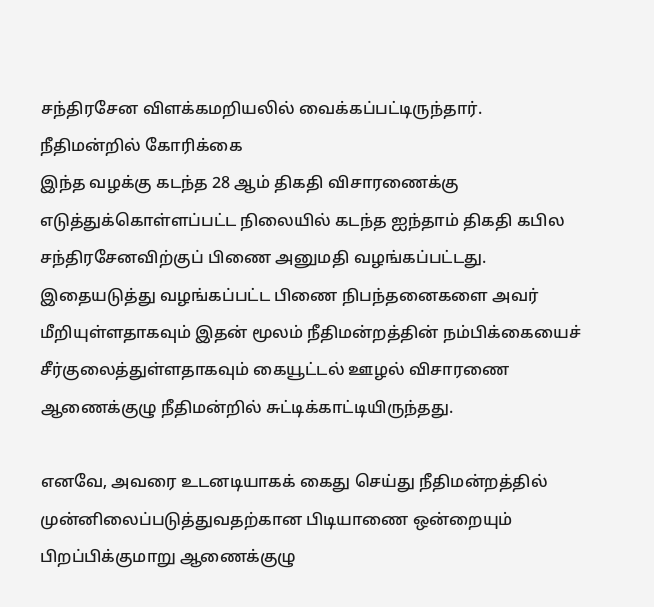சந்திரசேன விளக்கமறியலில் வைக்கப்பட்டிருந்தார்.
நீதிமன்றில் கோரிக்கை
இந்த வழக்கு கடந்த 28 ஆம் திகதி விசாரணைக்கு எடுத்துக்கொள்ளப்பட்ட நிலையில் கடந்த ஐந்தாம் திகதி கபில சந்திரசேனவிற்குப் பிணை அனுமதி வழங்கப்பட்டது.
இதையடுத்து வழங்கப்பட்ட பிணை நிபந்தனைகளை அவர் மீறியுள்ளதாகவும் இதன் மூலம் நீதிமன்றத்தின் நம்பிக்கையைச் சீர்குலைத்துள்ளதாகவும் கையூட்டல் ஊழல் விசாரணை ஆணைக்குழு நீதிமன்றில் சுட்டிக்காட்டியிருந்தது.

எனவே, அவரை உடனடியாகக் கைது செய்து நீதிமன்றத்தில் முன்னிலைப்படுத்துவதற்கான பிடியாணை ஒன்றையும் பிறப்பிக்குமாறு ஆணைக்குழு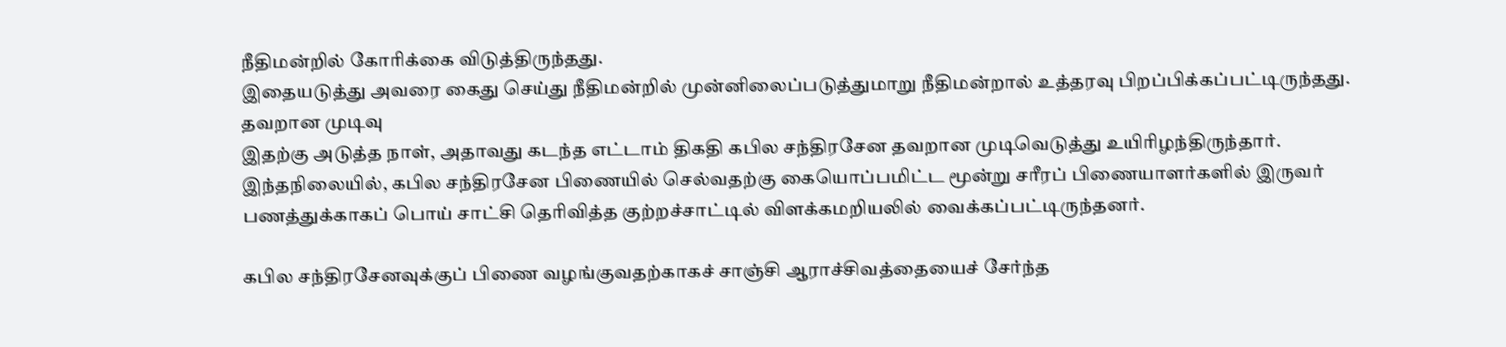நீதிமன்றில் கோரிக்கை விடுத்திருந்தது.
இதையடுத்து அவரை கைது செய்து நீதிமன்றில் முன்னிலைப்படுத்துமாறு நீதிமன்றால் உத்தரவு பிறப்பிக்கப்பட்டிருந்தது.
தவறான முடிவு
இதற்கு அடுத்த நாள், அதாவது கடந்த எட்டாம் திகதி கபில சந்திரசேன தவறான முடிவெடுத்து உயிரிழந்திருந்தார்.
இந்தநிலையில், கபில சந்திரசேன பிணையில் செல்வதற்கு கையொப்பமிட்ட மூன்று சரீரப் பிணையாளர்களில் இருவர் பணத்துக்காகப் பொய் சாட்சி தெரிவித்த குற்றச்சாட்டில் விளக்கமறியலில் வைக்கப்பட்டிருந்தனர்.

கபில சந்திரசேனவுக்குப் பிணை வழங்குவதற்காகச் சாஞ்சி ஆராச்சிவத்தையைச் சேர்ந்த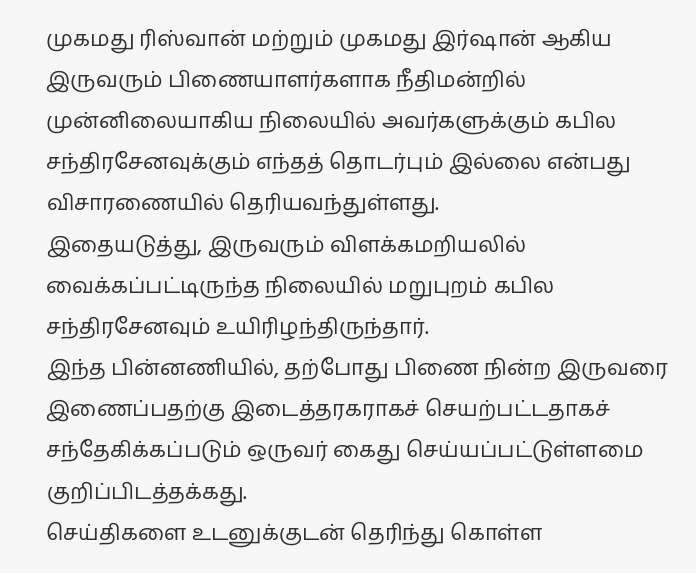முகமது ரிஸ்வான் மற்றும் முகமது இர்ஷான் ஆகிய இருவரும் பிணையாளர்களாக நீதிமன்றில் முன்னிலையாகிய நிலையில் அவர்களுக்கும் கபில சந்திரசேனவுக்கும் எந்தத் தொடர்பும் இல்லை என்பது விசாரணையில் தெரியவந்துள்ளது.
இதையடுத்து, இருவரும் விளக்கமறியலில் வைக்கப்பட்டிருந்த நிலையில் மறுபுறம் கபில சந்திரசேனவும் உயிரிழந்திருந்தார்.
இந்த பின்னணியில், தற்போது பிணை நின்ற இருவரை இணைப்பதற்கு இடைத்தரகராகச் செயற்பட்டதாகச் சந்தேகிக்கப்படும் ஒருவர் கைது செய்யப்பட்டுள்ளமை குறிப்பிடத்தக்கது.
செய்திகளை உடனுக்குடன் தெரிந்து கொள்ள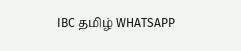IBC தமிழ் WHATSAPP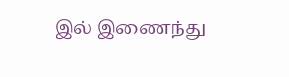இல் இணைந்து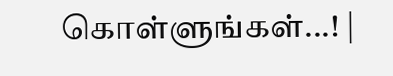கொள்ளுங்கள்...! |